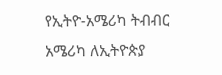የኢትዮ-አሜሪካ ትብብር
አሜሪካ ለኢትዮጵያ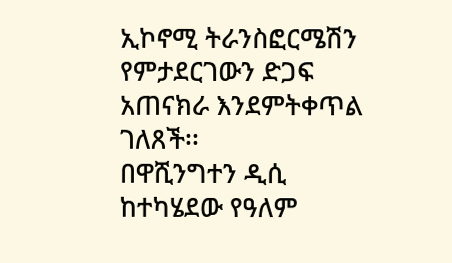ኢኮኖሚ ትራንስፎርሜሽን የምታደርገውን ድጋፍ አጠናክራ እንደምትቀጥል ገለጸች፡፡
በዋሺንግተን ዲሲ ከተካሄደው የዓለም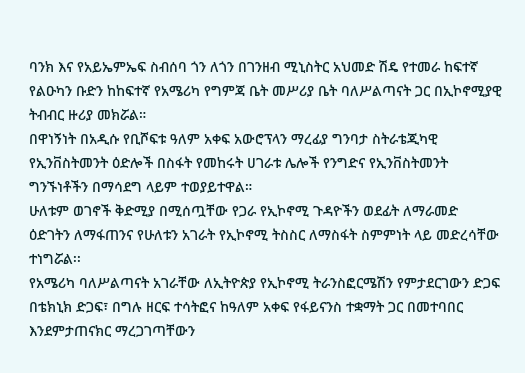ባንክ እና የአይኤምኤፍ ስብሰባ ጎን ለጎን በገንዘብ ሚኒስትር አህመድ ሽዴ የተመራ ከፍተኛ የልዑካን ቡድን ከከፍተኛ የአሜሪካ የግምጃ ቤት መሥሪያ ቤት ባለሥልጣናት ጋር በኢኮኖሚያዊ ትብብር ዙሪያ መክሯል።
በዋነኝነት በአዲሱ የቢሾፍቱ ዓለም አቀፍ አውሮፕላን ማረፊያ ግንባታ ስትራቴጂካዊ የኢንቨስትመንት ዕድሎች በስፋት የመከሩት ሀገራቱ ሌሎች የንግድና የኢንቨስትመንት ግንኙነቶችን በማሳደግ ላይም ተወያይተዋል።
ሁለቱም ወገኖች ቅድሚያ በሚሰጧቸው የጋራ የኢኮኖሚ ጉዳዮችን ወደፊት ለማራመድ ዕድገትን ለማፋጠንና የሁለቱን አገራት የኢኮኖሚ ትስስር ለማስፋት ስምምነት ላይ መድረሳቸው ተነግሯል፡፡
የአሜሪካ ባለሥልጣናት አገራቸው ለኢትዮጵያ የኢኮኖሚ ትራንስፎርሜሽን የምታደርገውን ድጋፍ በቴክኒክ ድጋፍ፣ በግሉ ዘርፍ ተሳትፎና ከዓለም አቀፍ የፋይናንስ ተቋማት ጋር በመተባበር እንደምታጠናክር ማረጋገጣቸውን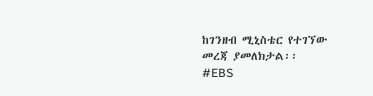ከገንዘብ ሚኒስቴር የተገኘው መረጃ ያመለክታል፡፡
#EBS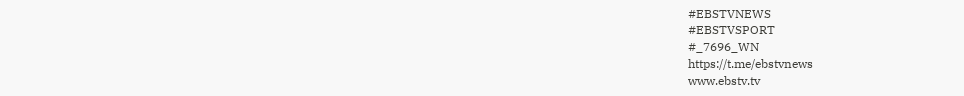#EBSTVNEWS
#EBSTVSPORT
#_7696_WN
https://t.me/ebstvnews
www.ebstv.tv